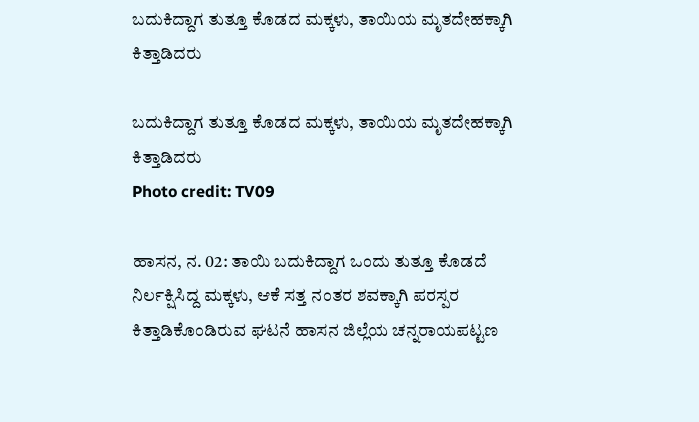ಬದುಕಿದ್ದಾಗ ತುತ್ತೂ ಕೊಡದ ಮಕ್ಕಳು, ತಾಯಿಯ ಮೃತದೇಹಕ್ಕಾಗಿ ಕಿತ್ತಾಡಿದರು

ಬದುಕಿದ್ದಾಗ ತುತ್ತೂ ಕೊಡದ ಮಕ್ಕಳು, ತಾಯಿಯ ಮೃತದೇಹಕ್ಕಾಗಿ ಕಿತ್ತಾಡಿದರು
Photo credit: TV09

ಹಾಸನ, ನ. 02: ತಾಯಿ ಬದುಕಿದ್ದಾಗ ಒಂದು ತುತ್ತೂ ಕೊಡದೆ ನಿರ್ಲಕ್ಷಿಸಿದ್ದ ಮಕ್ಕಳು, ಆಕೆ ಸತ್ತ ನಂತರ ಶವಕ್ಕಾಗಿ ಪರಸ್ಪರ ಕಿತ್ತಾಡಿಕೊಂಡಿರುವ ಘಟನೆ ಹಾಸನ ಜಿಲ್ಲೆಯ ಚನ್ನರಾಯಪಟ್ಟಣ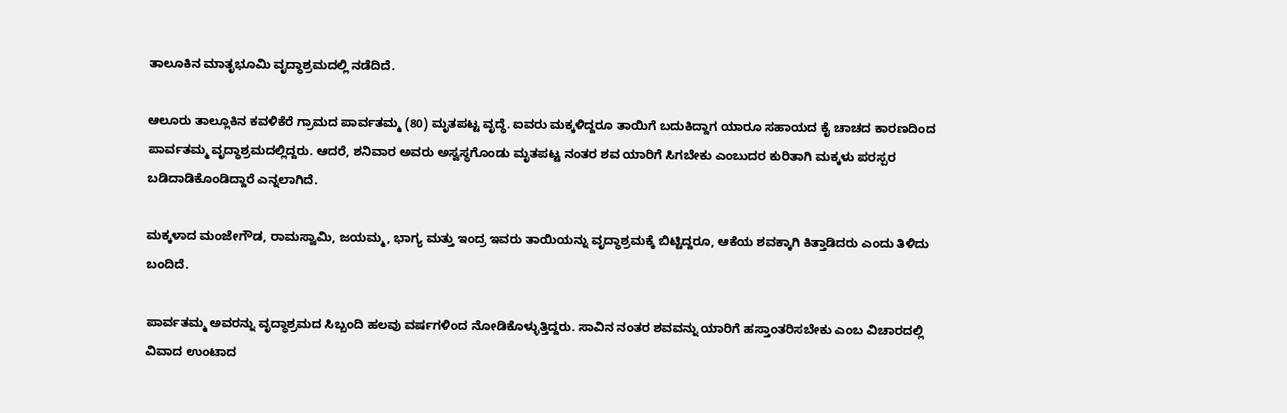ತಾಲೂಕಿನ ಮಾತೃಭೂಮಿ ವೃದ್ಧಾಶ್ರಮದಲ್ಲಿ ನಡೆದಿದೆ.

ಆಲೂರು ತಾಲ್ಲೂಕಿನ ಕವಳಿಕೆರೆ ಗ್ರಾಮದ ಪಾರ್ವತಮ್ಮ (80) ಮೃತಪಟ್ಟ ವೃದ್ಧೆ. ಐವರು ಮಕ್ಕಳಿದ್ದರೂ ತಾಯಿಗೆ ಬದುಕಿದ್ದಾಗ ಯಾರೂ ಸಹಾಯದ ಕೈ ಚಾಚದ ಕಾರಣದಿಂದ ಪಾರ್ವತಮ್ಮ ವೃದ್ಧಾಶ್ರಮದಲ್ಲಿದ್ದರು. ಆದರೆ, ಶನಿವಾರ ಅವರು ಅಸ್ವಸ್ಥಗೊಂಡು ಮೃತಪಟ್ಟ ನಂತರ ಶವ ಯಾರಿಗೆ ಸಿಗಬೇಕು ಎಂಬುದರ ಕುರಿತಾಗಿ ಮಕ್ಕಳು ಪರಸ್ಪರ ಬಡಿದಾಡಿಕೊಂಡಿದ್ದಾರೆ ಎನ್ನಲಾಗಿದೆ.

ಮಕ್ಕಳಾದ ಮಂಜೇಗೌಡ, ರಾಮಸ್ವಾಮಿ, ಜಯಮ್ಮ, ಭಾಗ್ಯ ಮತ್ತು ಇಂದ್ರ ಇವರು ತಾಯಿಯನ್ನು ವೃದ್ಧಾಶ್ರಮಕ್ಕೆ ಬಿಟ್ಟಿದ್ದರೂ, ಆಕೆಯ ಶವಕ್ಕಾಗಿ ಕಿತ್ತಾಡಿದರು ಎಂದು ತಿಳಿದು ಬಂದಿದೆ.

ಪಾರ್ವತಮ್ಮ ಅವರನ್ನು ವೃದ್ಧಾಶ್ರಮದ ಸಿಬ್ಬಂದಿ ಹಲವು ವರ್ಷಗಳಿಂದ ನೋಡಿಕೊಳ್ಳುತ್ತಿದ್ದರು. ಸಾವಿನ ನಂತರ ಶವವನ್ನು ಯಾರಿಗೆ ಹಸ್ತಾಂತರಿಸಬೇಕು ಎಂಬ ವಿಚಾರದಲ್ಲಿ ವಿವಾದ ಉಂಟಾದ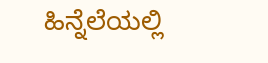ಹಿನ್ನೆಲೆಯಲ್ಲಿ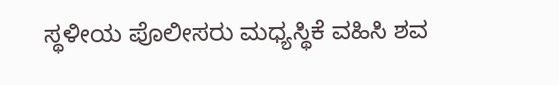ಸ್ಥಳೀಯ ಪೊಲೀಸರು ಮಧ್ಯಸ್ಥಿಕೆ ವಹಿಸಿ ಶವ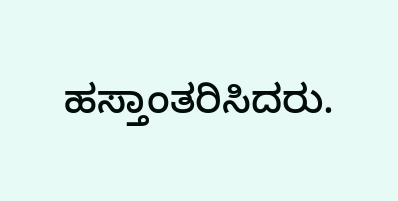ಹಸ್ತಾಂತರಿಸಿದರು.